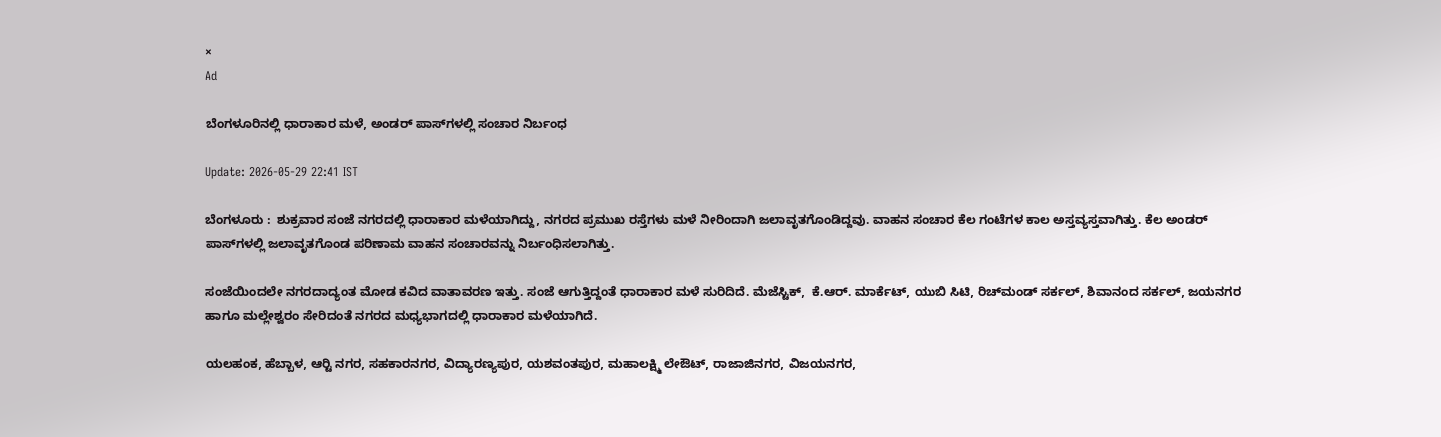×
Ad

ಬೆಂಗಳೂರಿನಲ್ಲಿ ಧಾರಾಕಾರ ಮಳೆ, ಅಂಡರ್‌ ಪಾಸ್‍ಗಳಲ್ಲಿ ಸಂಚಾರ ನಿರ್ಬಂಧ

Update: 2026-05-29 22:41 IST

ಬೆಂಗಳೂರು :  ಶುಕ್ರವಾರ ಸಂಜೆ ನಗರದಲ್ಲಿ ಧಾರಾಕಾರ ಮಳೆಯಾಗಿದ್ದು, ನಗರದ ಪ್ರಮುಖ ರಸ್ತೆಗಳು ಮಳೆ ನೀರಿಂದಾಗಿ ಜಲಾವೃತಗೊಂಡಿದ್ದವು. ವಾಹನ ಸಂಚಾರ ಕೆಲ ಗಂಟೆಗಳ ಕಾಲ ಅಸ್ತವ್ಯಸ್ತವಾಗಿತ್ತು. ಕೆಲ ಅಂಡರ್‌ ಪಾಸ್‍ಗಳಲ್ಲಿ ಜಲಾವೃತಗೊಂಡ ಪರಿಣಾಮ ವಾಹನ ಸಂಚಾರವನ್ನು ನಿರ್ಬಂಧಿಸಲಾಗಿತ್ತು.

ಸಂಜೆಯಿಂದಲೇ ನಗರದಾದ್ಯಂತ ಮೋಡ ಕವಿದ ವಾತಾವರಣ ಇತ್ತು. ಸಂಜೆ ಆಗುತ್ತಿದ್ದಂತೆ ಧಾರಾಕಾರ ಮಳೆ ಸುರಿದಿದೆ. ಮೆಜೆಸ್ಟಿಕ್,  ಕೆ.ಆರ್. ಮಾರ್ಕೆಟ್, ಯುಬಿ ಸಿಟಿ, ರಿಚ್‍ಮಂಡ್ ಸರ್ಕಲ್, ಶಿವಾನಂದ ಸರ್ಕಲ್, ಜಯನಗರ ಹಾಗೂ ಮಲ್ಲೇಶ್ವರಂ ಸೇರಿದಂತೆ ನಗರದ ಮಧ್ಯಭಾಗದಲ್ಲಿ ಧಾರಾಕಾರ ಮಳೆಯಾಗಿದೆ.

ಯಲಹಂಕ, ಹೆಬ್ಬಾಳ, ಆರ್‍ಟಿ ನಗರ, ಸಹಕಾರನಗರ, ವಿದ್ಯಾರಣ್ಯಪುರ, ಯಶವಂತಪುರ, ಮಹಾಲಕ್ಷ್ಮಿ ಲೇಔಟ್, ರಾಜಾಜಿನಗರ, ವಿಜಯನಗರ,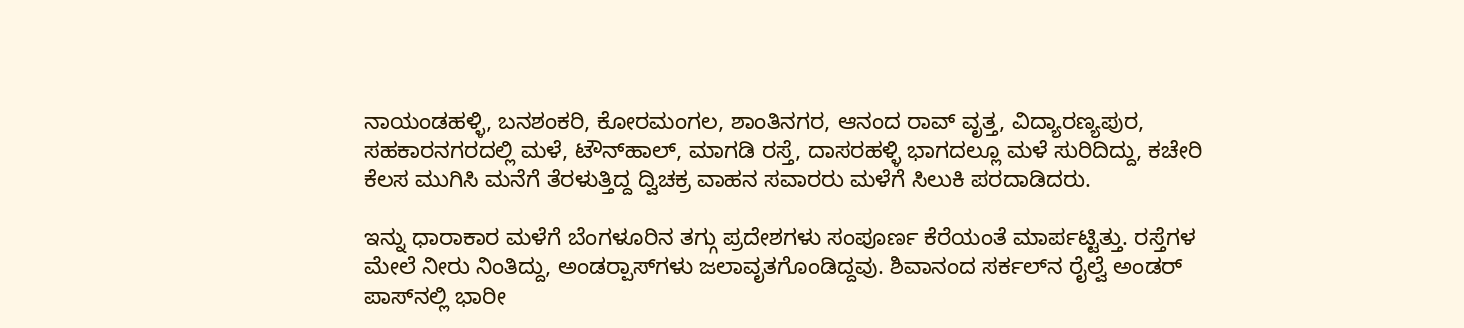ನಾಯಂಡಹಳ್ಳಿ, ಬನಶಂಕರಿ, ಕೋರಮಂಗಲ, ಶಾಂತಿನಗರ, ಆನಂದ ರಾವ್ ವೃತ್ತ, ವಿದ್ಯಾರಣ್ಯಪುರ, ಸಹಕಾರನಗರದಲ್ಲಿ ಮಳೆ, ಟೌನ್‍ಹಾಲ್, ಮಾಗಡಿ ರಸ್ತೆ, ದಾಸರಹಳ್ಳಿ ಭಾಗದಲ್ಲೂ ಮಳೆ ಸುರಿದಿದ್ದು, ಕಚೇರಿ ಕೆಲಸ ಮುಗಿಸಿ ಮನೆಗೆ ತೆರಳುತ್ತಿದ್ದ ದ್ವಿಚಕ್ರ ವಾಹನ ಸವಾರರು ಮಳೆಗೆ ಸಿಲುಕಿ ಪರದಾಡಿದರು.

ಇನ್ನು ಧಾರಾಕಾರ ಮಳೆಗೆ ಬೆಂಗಳೂರಿನ ತಗ್ಗು ಪ್ರದೇಶಗಳು ಸಂಪೂರ್ಣ ಕೆರೆಯಂತೆ ಮಾರ್ಪಟ್ಟಿತ್ತು. ರಸ್ತೆಗಳ ಮೇಲೆ ನೀರು ನಿಂತಿದ್ದು, ಅಂಡರ್‍ಪಾಸ್‍ಗಳು ಜಲಾವೃತಗೊಂಡಿದ್ದವು. ಶಿವಾನಂದ ಸರ್ಕಲ್‍ನ ರೈಲ್ವೆ ಅಂಡರ್ ಪಾಸ್‍ನಲ್ಲಿ ಭಾರೀ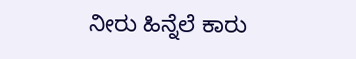ನೀರು ಹಿನ್ನೆಲೆ ಕಾರು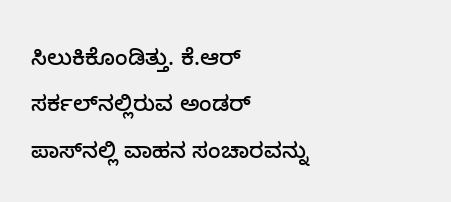ಸಿಲುಕಿಕೊಂಡಿತ್ತು. ಕೆ.ಆರ್ ಸರ್ಕಲ್‍ನಲ್ಲಿರುವ ಅಂಡರ್ ಪಾಸ್‍ನಲ್ಲಿ ವಾಹನ ಸಂಚಾರವನ್ನು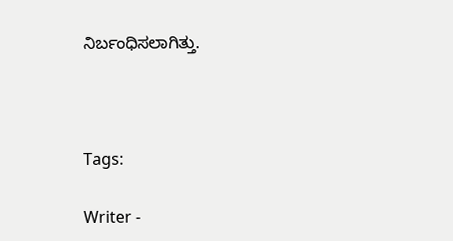ನಿರ್ಬಂಧಿಸಲಾಗಿತ್ತು.



Tags:

Writer -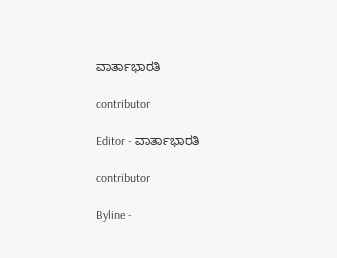ವಾರ್ತಾಭಾರತಿ

contributor

Editor - ವಾರ್ತಾಭಾರತಿ

contributor

Byline -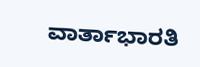ವಾರ್ತಾಭಾರತಿ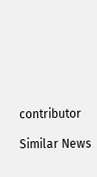contributor

Similar News